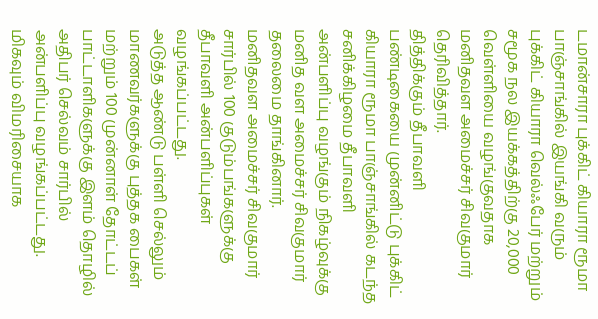டமான்சாரா புக்கிட் கியாரா ரூமா பாஞ்சாங்கில் இயங்கி வரும் புக்கிட் கியாரா வெல்ஃபேர் மற்றும் சமூக நல இயக்கத்திற்கு 20,000 வெள்ளியை வழங்குவதாக மனிதவள அமைச்சர் சிவகுமார் தெரிவித்தார்.
தித்திக்கும் தீபாவளி பண்டிகையை முன்னிட்டு புக்கிட் கியாரா ரூமா பாஞ்சாங்கில் கடந்த சனிக்கிழமை தீபாவளி அன்பளிப்பு வழங்கும் நிகழ்வுக்கு மனித வள அமைச்சர் சிவகுமார் தலைமை தாங்கினார்.
மனிதவள அமைச்சர் சிவகுமார் சார்பில் 100 குடும்பங்களுக்கு தீபாவளி அன்பளிப்புகள் வழங்கப்பட்டது.
அடுத்த ஆண்டு பள்ளி செல்லும் மாணவர்களுக்கு புத்தக பைகள் மற்றும் 100 முன்னாள் தோட்டப் பாட்டாளிகளுக்கு இளம் தொழில் அதிபர் செல்வம் சார்பில் அன்பளிப்பு வழங்கப்பட்டது.
மிகவும் விமரிசையாக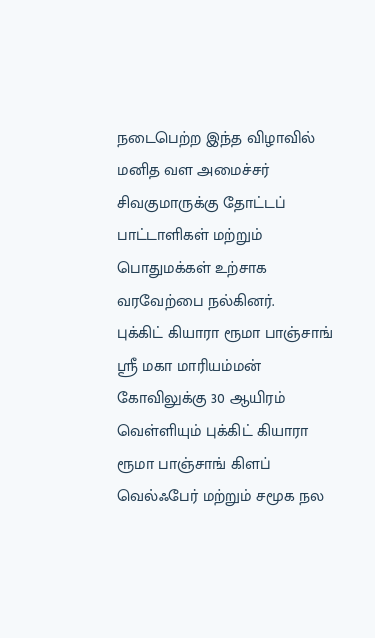நடைபெற்ற இந்த விழாவில் மனித வள அமைச்சர் சிவகுமாருக்கு தோட்டப் பாட்டாளிகள் மற்றும் பொதுமக்கள் உற்சாக வரவேற்பை நல்கினர்.
புக்கிட் கியாரா ரூமா பாஞ்சாங் ஸ்ரீ மகா மாரியம்மன் கோவிலுக்கு 30 ஆயிரம் வெள்ளியும் புக்கிட் கியாரா ரூமா பாஞ்சாங் கிளப் வெல்ஃபேர் மற்றும் சமூக நல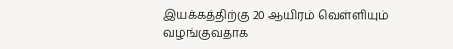இயக்கத்திற்கு 20 ஆயிரம் வெள்ளியும் வழங்குவதாக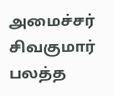அமைச்சர் சிவகுமார் பலத்த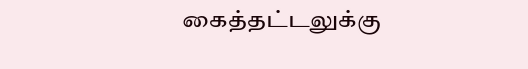கைத்தட்டலுக்கு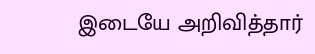இடையே அறிவித்தார்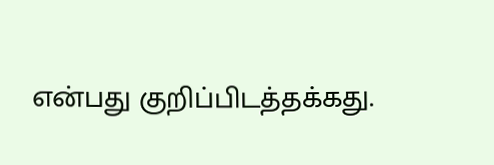என்பது குறிப்பிடத்தக்கது.